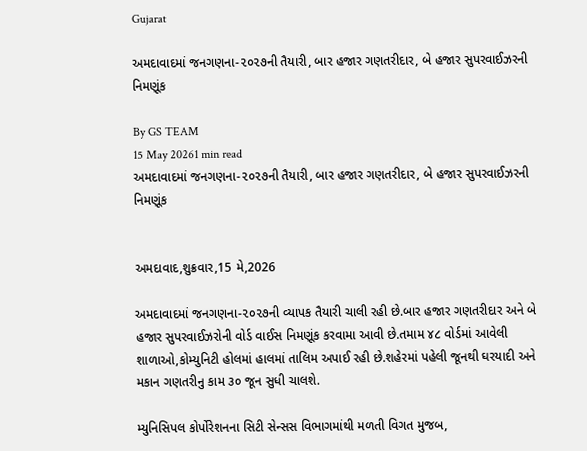Gujarat

અમદાવાદમાં જનગણના-૨૦૨૭ની તૈયારી, બાર હજાર ગણતરીદાર, બે હજાર સુપરવાઈઝરની નિમણૂંક

By GS TEAM
15 May 20261 min read
અમદાવાદમાં જનગણના-૨૦૨૭ની તૈયારી, બાર હજાર ગણતરીદાર, બે હજાર સુપરવાઈઝરની નિમણૂંક


અમદાવાદ,શુક્રવાર,15 મે,2026

અમદાવાદમાં જનગણના-૨૦૨૭ની વ્યાપક તૈયારી ચાલી રહી છે.બાર હજાર ગણતરીદાર અને બે હજાર સુપરવાઈઝરોની વોર્ડ વાઈસ નિમણૂંક કરવામા આવી છે.તમામ ૪૮ વોર્ડમાં આવેલી શાળાઓ,કોમ્યુનિટી હોલમાં હાલમાં તાલિમ અપાઈ રહી છે.શહેરમાં પહેલી જૂનથી ઘરયાદી અને મકાન ગણતરીનુ કામ ૩૦ જૂન સુધી ચાલશે.

મ્યુનિસિપલ કોર્પોરેશનના સિટી સેન્સસ વિભાગમાંથી મળતી વિગત મુજબ,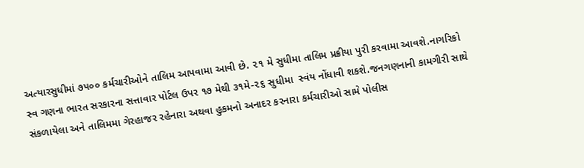અત્યારસુધીમાં ૭૫૦૦ કર્મચારીઓને તાલિમ આપવામા આવી છે. ૨૧ મે સુધીમા તાલિમ પ્રક્રીયા પુરી કરવામા આવશે.નાગરિકો સ્વ ગણના ભારત સરકારના સત્તાવાર પોર્ટલ ઉપર ૧૭ મેથી ૩૧મે-૨૬ સુધીમા  સ્વંય નોંધાવી શકશે.જનગણનાની કામગીરી સાથે સંકળાયેલા અને તાલિમમા ગેરહાજર રહેનારા અથવા હુકમનો અનાદર કરનારા કર્મચારીઓ સામે પોલીસ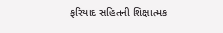ફરિયાદ સહિતની શિક્ષાત્મક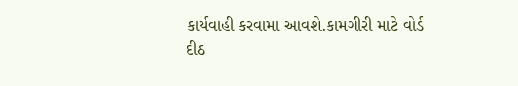કાર્યવાહી કરવામા આવશે.કામગીરી માટે વોર્ડ દીઠ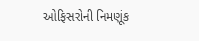ઓફિસરોની નિમણૂંક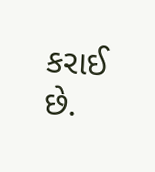કરાઈ છે.